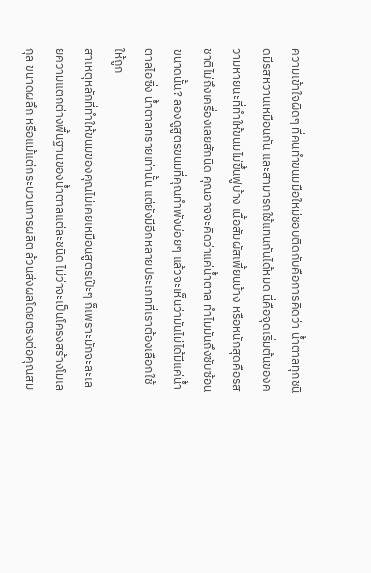ความเข้าใจผิดๆ ที่คนทำขนมมือใหม่ชอบติดกับคือการคิดว่า น้ำตาลทุกชนิดมีรสหวานเหมือนกัน และสามารถใช้แทนกันได้หมด นี่คือจุดเริ่มต้นของความหายนะที่ทำให้ขนมไม่ขึ้นฟูบ้าง เนื้อสัมผัสเพี้ยนบ้าง หรือหนักสุดคือรสชาติไม่ถึงเครื่องเลยสักนิด คุณอาจจะคิดว่าแค่น้ำตาล ทำไมมันถึงซับซ้อนขนาดนั้น? ลองดูสูตรขนมที่คุณทำพังบ่อยๆ แล้วจะเห็นว่ามันไม่ได้มีแค่น้ำตาลไอซิ่ง น้ำตาลทรายเท่านั้น แต่ยังมีอีกหลายประเภทที่เราต้องเลือกใช้ให้ถูก
สาเหตุหลักที่ทำให้ขนมของคุณไม่เคยเหมือนสูตรเป๊ะๆ ก็เพราะมักจะละเลยความแตกต่างพื้นฐานของน้ำตาลแต่ละชนิด ไม่ว่าจะเป็นโครงสร้างโมเลกุล ขนาดผลึก หรือแม้แต่กระบวนการผลิต ล้วนส่งผลโดยตรงต่อคุณสม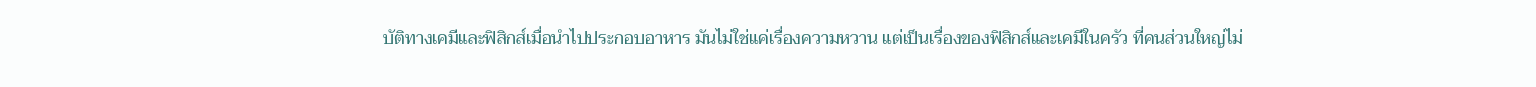บัติทางเคมีและฟิสิกส์เมื่อนำไปประกอบอาหาร มันไม่ใช่แค่เรื่องความหวาน แต่เป็นเรื่องของฟิสิกส์และเคมีในครัว ที่คนส่วนใหญ่ไม่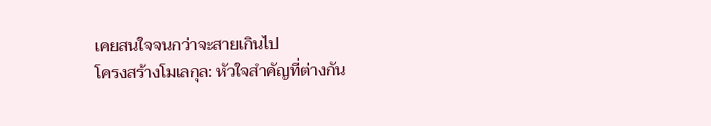เคยสนใจจนกว่าจะสายเกินไป
โครงสร้างโมเลกุล: หัวใจสำคัญที่ต่างกัน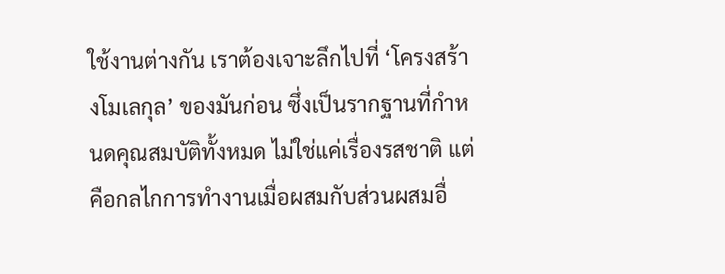ใช้งานต่างกัน เราต้องเจาะลึกไปที่ ‘โครงสร้างโมเลกุล’ ของมันก่อน ซึ่งเป็นรากฐานที่กำหนดคุณสมบัติทั้งหมด ไม่ใช่แค่เรื่องรสชาติ แต่คือกลไกการทำงานเมื่อผสมกับส่วนผสมอื่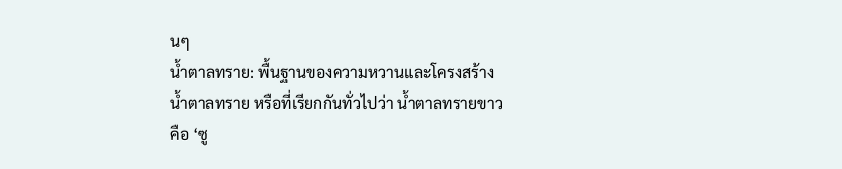นๆ
น้ำตาลทราย: พื้นฐานของความหวานและโครงสร้าง
น้ำตาลทราย หรือที่เรียกกันทั่วไปว่า น้ำตาลทรายขาว คือ ‘ซู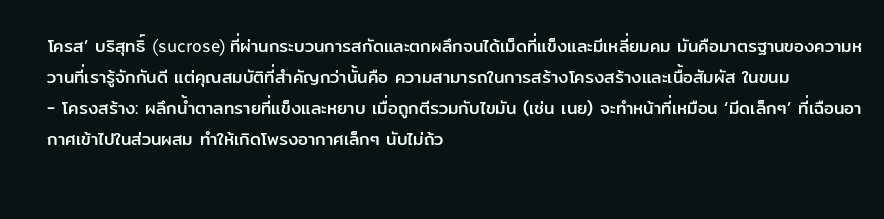โครส’ บริสุทธิ์ (sucrose) ที่ผ่านกระบวนการสกัดและตกผลึกจนได้เม็ดที่แข็งและมีเหลี่ยมคม มันคือมาตรฐานของความหวานที่เรารู้จักกันดี แต่คุณสมบัติที่สำคัญกว่านั้นคือ ความสามารถในการสร้างโครงสร้างและเนื้อสัมผัส ในขนม
- โครงสร้าง: ผลึกน้ำตาลทรายที่แข็งและหยาบ เมื่อถูกตีรวมกับไขมัน (เช่น เนย) จะทำหน้าที่เหมือน ‘มีดเล็กๆ’ ที่เฉือนอากาศเข้าไปในส่วนผสม ทำให้เกิดโพรงอากาศเล็กๆ นับไม่ถ้ว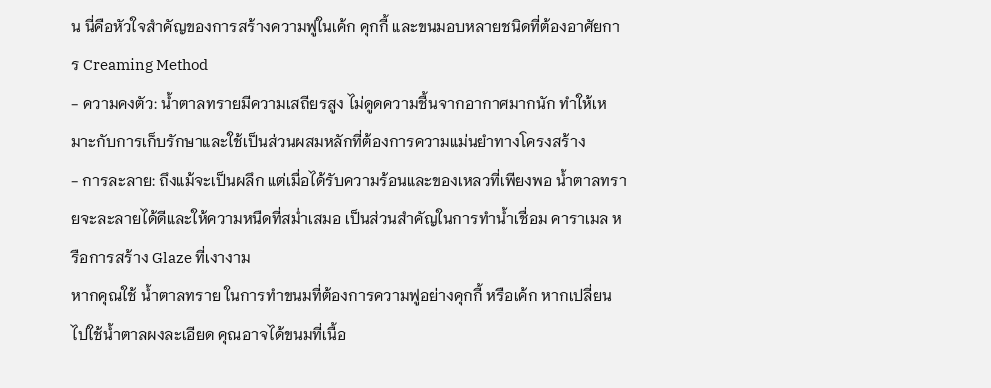น นี่คือหัวใจสำคัญของการสร้างความฟูในเค้ก คุกกี้ และขนมอบหลายชนิดที่ต้องอาศัยการ Creaming Method
- ความคงตัว: น้ำตาลทรายมีความเสถียรสูง ไม่ดูดความชื้นจากอากาศมากนัก ทำให้เหมาะกับการเก็บรักษาและใช้เป็นส่วนผสมหลักที่ต้องการความแม่นยำทางโครงสร้าง
- การละลาย: ถึงแม้จะเป็นผลึก แต่เมื่อได้รับความร้อนและของเหลวที่เพียงพอ น้ำตาลทรายจะละลายได้ดีและให้ความหนืดที่สม่ำเสมอ เป็นส่วนสำคัญในการทำน้ำเชื่อม คาราเมล หรือการสร้าง Glaze ที่เงางาม
หากคุณใช้ น้ำตาลทราย ในการทำขนมที่ต้องการความฟูอย่างคุกกี้ หรือเค้ก หากเปลี่ยนไปใช้น้ำตาลผงละเอียด คุณอาจได้ขนมที่เนื้อ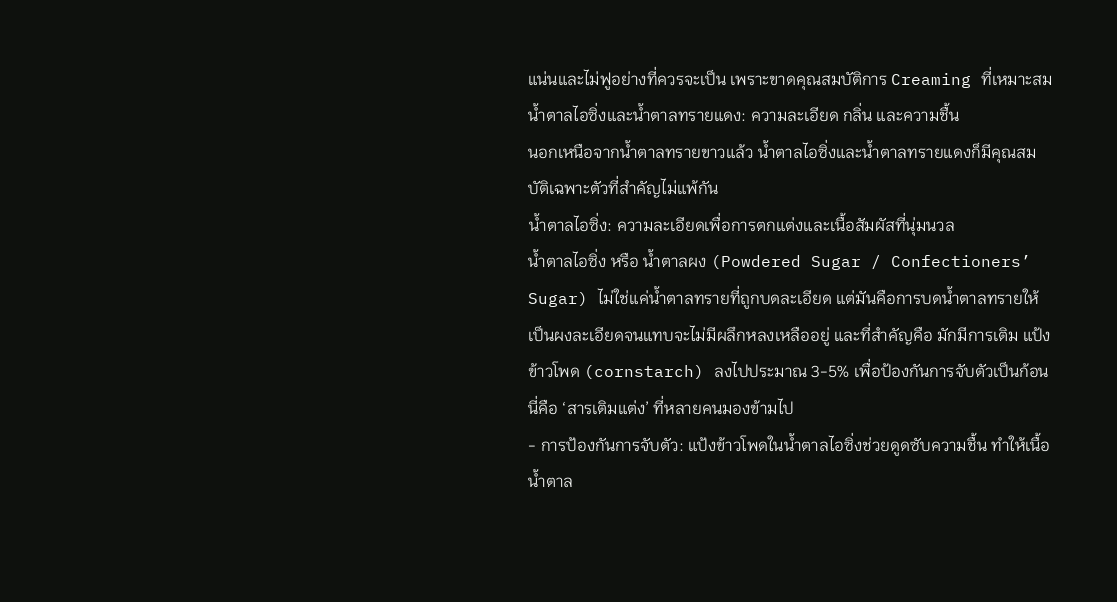แน่นและไม่ฟูอย่างที่ควรจะเป็น เพราะขาดคุณสมบัติการ Creaming ที่เหมาะสม
น้ำตาลไอซิ่งและน้ำตาลทรายแดง: ความละเอียด กลิ่น และความชื้น
นอกเหนือจากน้ำตาลทรายขาวแล้ว น้ำตาลไอซิ่งและน้ำตาลทรายแดงก็มีคุณสมบัติเฉพาะตัวที่สำคัญไม่แพ้กัน
น้ำตาลไอซิ่ง: ความละเอียดเพื่อการตกแต่งและเนื้อสัมผัสที่นุ่มนวล
น้ำตาลไอซิ่ง หรือ น้ำตาลผง (Powdered Sugar / Confectioners’ Sugar) ไม่ใช่แค่น้ำตาลทรายที่ถูกบดละเอียด แต่มันคือการบดน้ำตาลทรายให้เป็นผงละเอียดจนแทบจะไม่มีผลึกหลงเหลืออยู่ และที่สำคัญคือ มักมีการเติม แป้งข้าวโพด (cornstarch) ลงไปประมาณ 3-5% เพื่อป้องกันการจับตัวเป็นก้อน นี่คือ ‘สารเติมแต่ง’ ที่หลายคนมองข้ามไป
- การป้องกันการจับตัว: แป้งข้าวโพดในน้ำตาลไอซิ่งช่วยดูดซับความชื้น ทำให้เนื้อน้ำตาล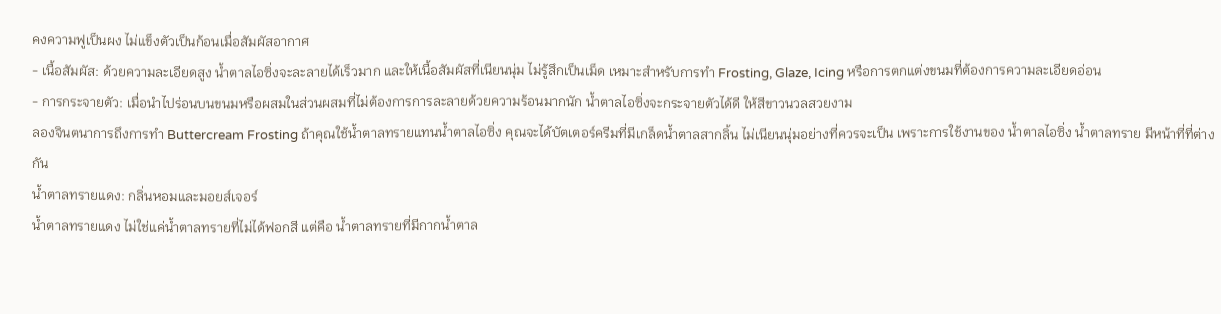คงความฟูเป็นผง ไม่แข็งตัวเป็นก้อนเมื่อสัมผัสอากาศ
- เนื้อสัมผัส: ด้วยความละเอียดสูง น้ำตาลไอซิ่งจะละลายได้เร็วมาก และให้เนื้อสัมผัสที่เนียนนุ่ม ไม่รู้สึกเป็นเม็ด เหมาะสำหรับการทำ Frosting, Glaze, Icing หรือการตกแต่งขนมที่ต้องการความละเอียดอ่อน
- การกระจายตัว: เมื่อนำไปร่อนบนขนมหรือผสมในส่วนผสมที่ไม่ต้องการการละลายด้วยความร้อนมากนัก น้ำตาลไอซิ่งจะกระจายตัวได้ดี ให้สีขาวนวลสวยงาม
ลองจินตนาการถึงการทำ Buttercream Frosting ถ้าคุณใช้น้ำตาลทรายแทนน้ำตาลไอซิ่ง คุณจะได้บัตเตอร์ครีมที่มีเกล็ดน้ำตาลสากลิ้น ไม่เนียนนุ่มอย่างที่ควรจะเป็น เพราะการใช้งานของ น้ำตาลไอซิ่ง น้ำตาลทราย มีหน้าที่ที่ต่างกัน
น้ำตาลทรายแดง: กลิ่นหอมและมอยส์เจอร์
น้ำตาลทรายแดง ไม่ใช่แค่น้ำตาลทรายที่ไม่ได้ฟอกสี แต่คือ น้ำตาลทรายที่มีกากน้ำตาล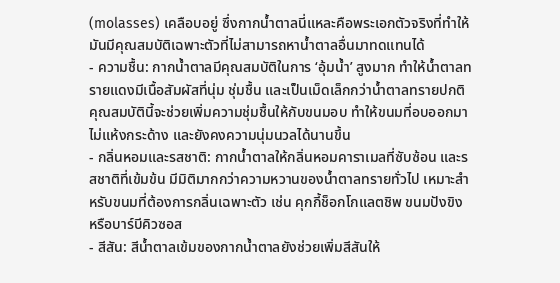(molasses) เคลือบอยู่ ซึ่งกากน้ำตาลนี่แหละคือพระเอกตัวจริงที่ทำให้มันมีคุณสมบัติเฉพาะตัวที่ไม่สามารถหาน้ำตาลอื่นมาทดแทนได้
- ความชื้น: กากน้ำตาลมีคุณสมบัติในการ ‘อุ้มน้ำ’ สูงมาก ทำให้น้ำตาลทรายแดงมีเนื้อสัมผัสที่นุ่ม ชุ่มชื้น และเป็นเม็ดเล็กกว่าน้ำตาลทรายปกติ คุณสมบัตินี้จะช่วยเพิ่มความชุ่มชื้นให้กับขนมอบ ทำให้ขนมที่อบออกมาไม่แห้งกระด้าง และยังคงความนุ่มนวลได้นานขึ้น
- กลิ่นหอมและรสชาติ: กากน้ำตาลให้กลิ่นหอมคาราเมลที่ซับซ้อน และรสชาติที่เข้มข้น มีมิติมากกว่าความหวานของน้ำตาลทรายทั่วไป เหมาะสำหรับขนมที่ต้องการกลิ่นเฉพาะตัว เช่น คุกกี้ช็อกโกแลตชิพ ขนมปังขิง หรือบาร์บีคิวซอส
- สีสัน: สีน้ำตาลเข้มของกากน้ำตาลยังช่วยเพิ่มสีสันให้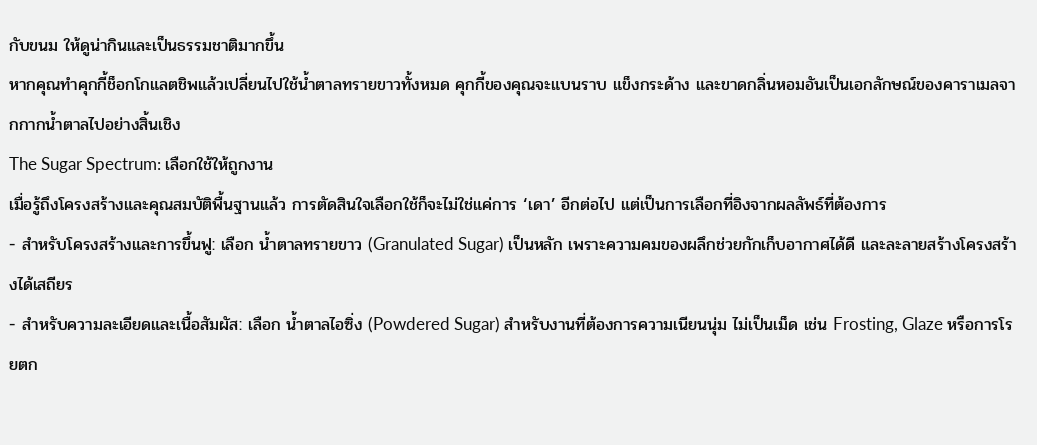กับขนม ให้ดูน่ากินและเป็นธรรมชาติมากขึ้น
หากคุณทำคุกกี้ช็อกโกแลตชิพแล้วเปลี่ยนไปใช้น้ำตาลทรายขาวทั้งหมด คุกกี้ของคุณจะแบนราบ แข็งกระด้าง และขาดกลิ่นหอมอันเป็นเอกลักษณ์ของคาราเมลจากกากน้ำตาลไปอย่างสิ้นเชิง
The Sugar Spectrum: เลือกใช้ให้ถูกงาน
เมื่อรู้ถึงโครงสร้างและคุณสมบัติพื้นฐานแล้ว การตัดสินใจเลือกใช้ก็จะไม่ใช่แค่การ ‘เดา’ อีกต่อไป แต่เป็นการเลือกที่อิงจากผลลัพธ์ที่ต้องการ
- สำหรับโครงสร้างและการขึ้นฟู: เลือก น้ำตาลทรายขาว (Granulated Sugar) เป็นหลัก เพราะความคมของผลึกช่วยกักเก็บอากาศได้ดี และละลายสร้างโครงสร้างได้เสถียร
- สำหรับความละเอียดและเนื้อสัมผัส: เลือก น้ำตาลไอซิ่ง (Powdered Sugar) สำหรับงานที่ต้องการความเนียนนุ่ม ไม่เป็นเม็ด เช่น Frosting, Glaze หรือการโรยตก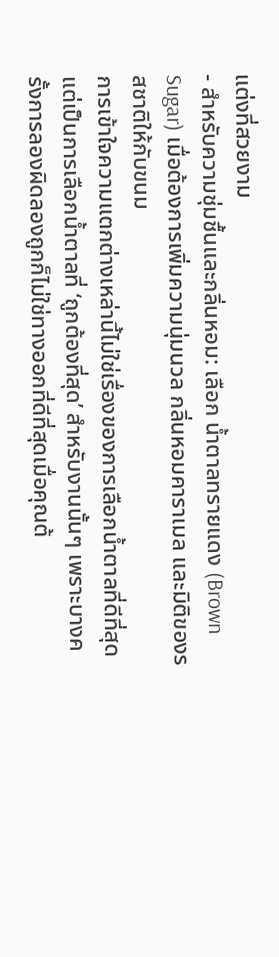แต่งที่สวยงาม
- สำหรับความชุ่มชื้นและกลิ่นหอม: เลือก น้ำตาลทรายแดง (Brown Sugar) เมื่อต้องการเพิ่มความนุ่มนวล กลิ่นหอมคาราเมล และมิติของรสชาติให้กับขนม
การเข้าใจความแตกต่างเหล่านี้ไม่ใช่เรื่องของการเลือกน้ำตาลที่ดีที่สุด แต่เป็นการเลือกน้ำตาลที่ ‘ถูกต้องที่สุด’ สำหรับงานนั้นๆ เพราะบางครั้งการลองผิดลองถูกก็ไม่ใช่ทางออกที่ดีที่สุดเมื่อคุณต้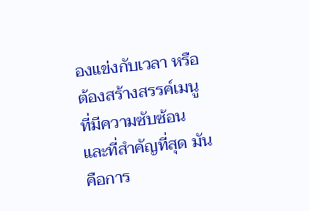องแข่งกับเวลา หรือต้องสร้างสรรค์เมนูที่มีความซับซ้อน และที่สำคัญที่สุด มันคือการ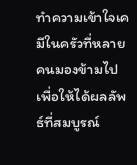ทำความเข้าใจเคมีในครัวที่หลายคนมองข้ามไป เพื่อให้ได้ผลลัพธ์ที่สมบูรณ์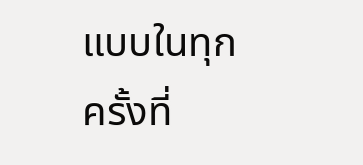แบบในทุกครั้งที่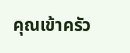คุณเข้าครัว